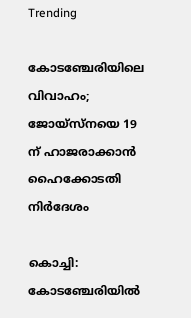Trending

കോടഞ്ചേരിയിലെ വിവാഹം; ജോയ്സ്നയെ 19 ന് ഹാജരാക്കാൻ ഹൈക്കോടതി നിർദേശം

കൊച്ചി: കോടഞ്ചേരിയിൽ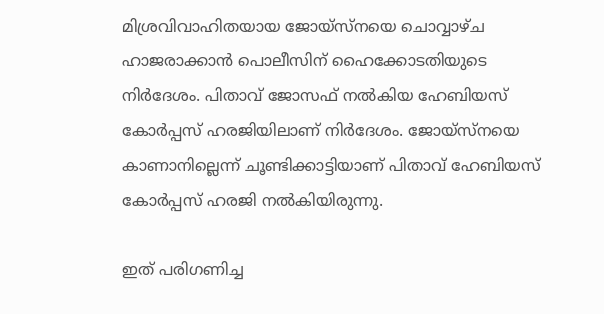മിശ്രവിവാഹിതയായ ജോയ്‌സ്‌നയെ ചൊവ്വാഴ്ച ഹാജരാക്കാൻ പൊലീസിന് ഹൈക്കോടതിയുടെ നിർദേശം. പിതാവ് ജോസഫ് നൽകിയ ഹേബിയസ് കോർപ്പസ് ഹരജിയിലാണ് നിർദേശം. ജോയ്‌സ്‌നയെ കാണാനില്ലെന്ന് ചൂണ്ടിക്കാട്ടിയാണ് പിതാവ് ഹേബിയസ് കോർപ്പസ് ഹരജി നൽകിയിരുന്നു.

ഇത് പരിഗണിച്ച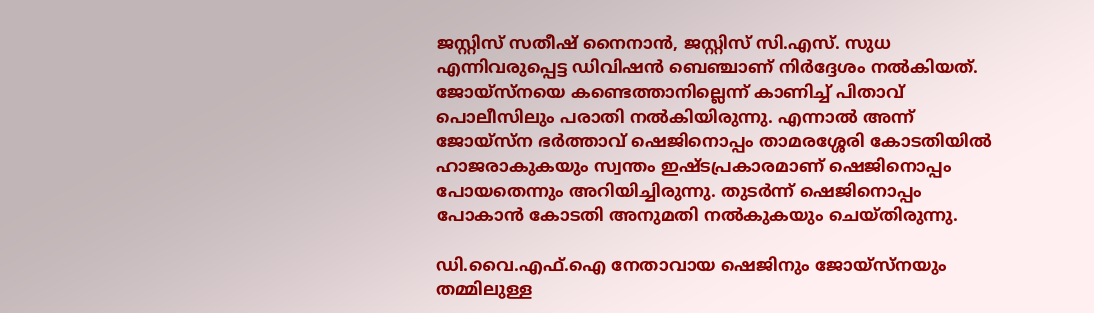ജസ്റ്റിസ് സതീഷ് നൈനാൻ, ജസ്റ്റിസ് സി.എസ്. സുധ എന്നിവരുപ്പെട്ട ഡിവിഷൻ ബെഞ്ചാണ് നിർദ്ദേശം നൽകിയത്. ജോയ്‌സ്‌നയെ കണ്ടെത്താനില്ലെന്ന് കാണിച്ച് പിതാവ് പൊലീസിലും പരാതി നൽകിയിരുന്നു. എന്നാൽ അന്ന് ജോയ്‌സ്‌ന ഭർത്താവ് ഷെജിനൊപ്പം താമരശ്ശേരി കോടതിയിൽ ഹാജരാകുകയും സ്വന്തം ഇഷ്ടപ്രകാരമാണ് ഷെജിനൊപ്പം പോയതെന്നും അറിയിച്ചിരുന്നു. തുടർന്ന് ഷെജിനൊപ്പം പോകാൻ കോടതി അനുമതി നൽകുകയും ചെയ്തിരുന്നു.

ഡി.വൈ.എഫ്.ഐ നേതാവായ ഷെജിനും ജോയ്‍സ്നയും തമ്മിലുള്ള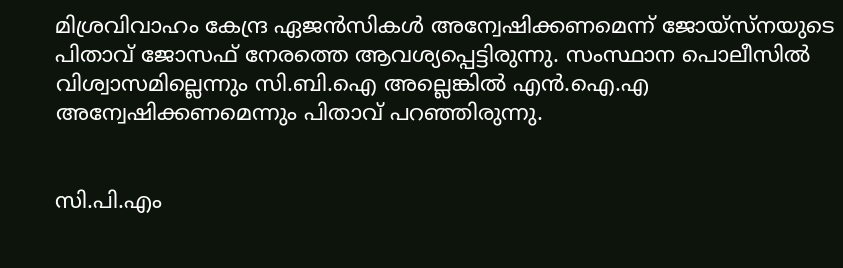മിശ്രവിവാഹം കേന്ദ്ര ഏജൻസികൾ അന്വേഷിക്കണമെന്ന് ജോയ്സ്നയുടെ പിതാവ് ജോസഫ് നേരത്തെ ആവശ്യപ്പെട്ടിരുന്നു. സംസ്ഥാന പൊലീസിൽ വിശ്വാസമില്ലെന്നും സി.ബി.ഐ അല്ലെങ്കിൽ എൻ.ഐ.എ അന്വേഷിക്കണമെന്നും പിതാവ് പറഞ്ഞിരുന്നു.


സി.പി.എം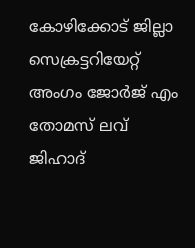കോഴിക്കോട് ജില്ലാ സെക്രട്ടറിയേറ്റ് അംഗം ജോര്‍ജ് എം തോമസ് ലവ് ജിഹാദ്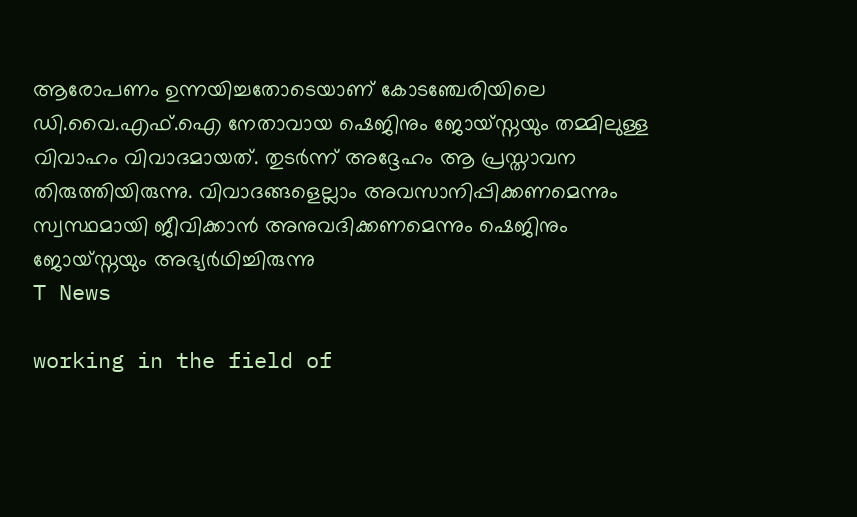ആരോപണം ഉന്നയിച്ചതോടെയാണ് കോടഞ്ചേരിയിലെ ഡി.വൈ.എഫ്.ഐ നേതാവായ ഷെജിനും ജോയ്‍സ്നയും തമ്മിലുള്ള വിവാഹം വിവാദമായത്. തുടര്‍ന്ന് അദ്ദേഹം ആ പ്രസ്താവന തിരുത്തിയിരുന്നു. വിവാദങ്ങളെല്ലാം അവസാനിപ്പിക്കണമെന്നും സ്വസ്ഥമായി ജീവിക്കാന്‍ അനുവദിക്കണമെന്നും ഷെജിനും ജോയ്‍സ്നയും അഭ്യര്‍ഥിച്ചിരുന്നു
T News

working in the field of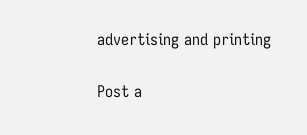advertising and printing

Post a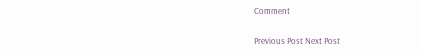Comment

Previous Post Next Post